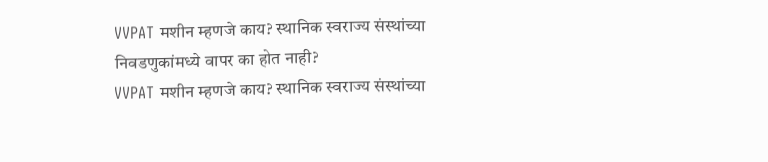VVPAT मशीन म्हणजे काय? स्थानिक स्वराज्य संस्थांच्या निवडणुकांमध्ये वापर का होत नाही?
VVPAT मशीन म्हणजे काय? स्थानिक स्वराज्य संस्थांच्या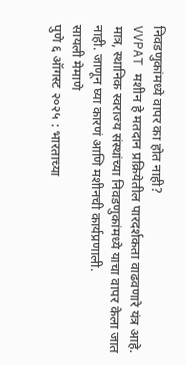निवडणुकांमध्ये वापर का होत नाही?
VVPAT मशीन हे मतदान प्रक्रियेतील पारदर्शकता वाढवणारे यंत्र आहे. मात्र, स्थानिक स्वराज्य संस्थांच्या निवडणुकांमध्ये याचा वापर केला जात नाही. जाणून घ्या कारणं आणि मशीनची कार्यप्रणाली.
सायली मेमाणे
पुणे ६ ऑगस्ट २०२५ : भारताच्या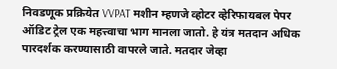निवडणूक प्रक्रियेत VVPAT मशीन म्हणजे व्होटर व्हेरिफायबल पेपर ऑडिट ट्रेल एक महत्त्वाचा भाग मानला जातो. हे यंत्र मतदान अधिक पारदर्शक करण्यासाठी वापरले जाते. मतदार जेव्हा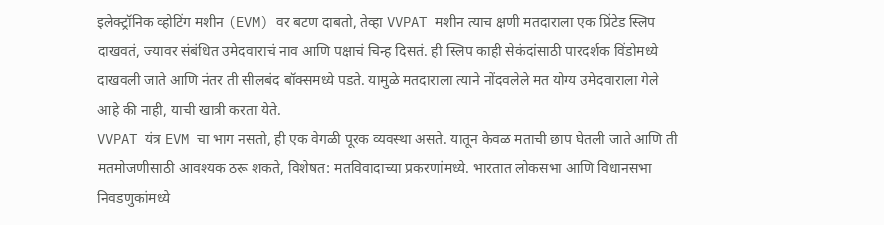इलेक्ट्रॉनिक व्होटिंग मशीन (EVM) वर बटण दाबतो, तेव्हा VVPAT मशीन त्याच क्षणी मतदाराला एक प्रिंटेड स्लिप दाखवतं, ज्यावर संबंधित उमेदवाराचं नाव आणि पक्षाचं चिन्ह दिसतं. ही स्लिप काही सेकंदांसाठी पारदर्शक विंडोमध्ये दाखवली जाते आणि नंतर ती सीलबंद बॉक्समध्ये पडते. यामुळे मतदाराला त्याने नोंदवलेले मत योग्य उमेदवाराला गेले आहे की नाही, याची खात्री करता येते.
VVPAT यंत्र EVM चा भाग नसतो, ही एक वेगळी पूरक व्यवस्था असते. यातून केवळ मताची छाप घेतली जाते आणि ती मतमोजणीसाठी आवश्यक ठरू शकते, विशेषत: मतविवादाच्या प्रकरणांमध्ये. भारतात लोकसभा आणि विधानसभा निवडणुकांमध्ये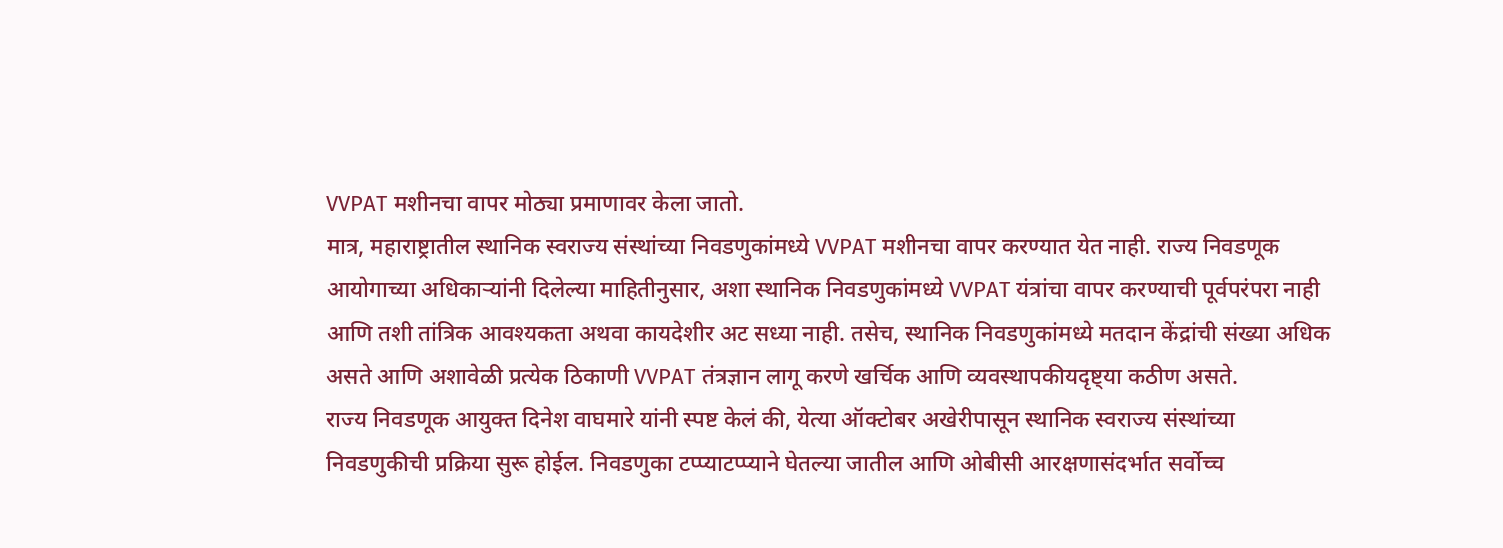VVPAT मशीनचा वापर मोठ्या प्रमाणावर केला जातो.
मात्र, महाराष्ट्रातील स्थानिक स्वराज्य संस्थांच्या निवडणुकांमध्ये VVPAT मशीनचा वापर करण्यात येत नाही. राज्य निवडणूक आयोगाच्या अधिकाऱ्यांनी दिलेल्या माहितीनुसार, अशा स्थानिक निवडणुकांमध्ये VVPAT यंत्रांचा वापर करण्याची पूर्वपरंपरा नाही आणि तशी तांत्रिक आवश्यकता अथवा कायदेशीर अट सध्या नाही. तसेच, स्थानिक निवडणुकांमध्ये मतदान केंद्रांची संख्या अधिक असते आणि अशावेळी प्रत्येक ठिकाणी VVPAT तंत्रज्ञान लागू करणे खर्चिक आणि व्यवस्थापकीयदृष्ट्या कठीण असते.
राज्य निवडणूक आयुक्त दिनेश वाघमारे यांनी स्पष्ट केलं की, येत्या ऑक्टोबर अखेरीपासून स्थानिक स्वराज्य संस्थांच्या निवडणुकीची प्रक्रिया सुरू होईल. निवडणुका टप्प्याटप्प्याने घेतल्या जातील आणि ओबीसी आरक्षणासंदर्भात सर्वोच्च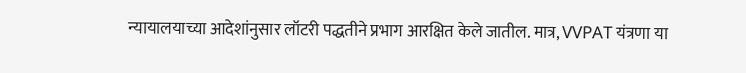न्यायालयाच्या आदेशांनुसार लॉटरी पद्धतीने प्रभाग आरक्षित केले जातील. मात्र, VVPAT यंत्रणा या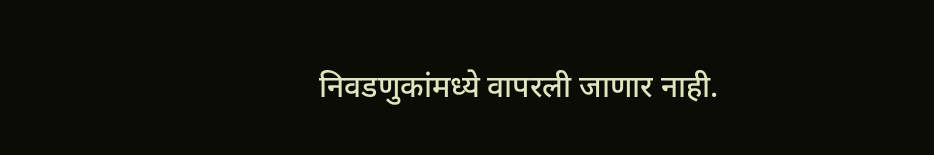निवडणुकांमध्ये वापरली जाणार नाही.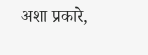अशा प्रकारे,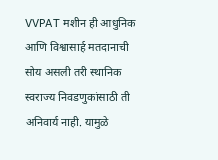VVPAT मशीन ही आधुनिक आणि विश्वासार्ह मतदानाची सोय असली तरी स्थानिक स्वराज्य निवडणुकांसाठी ती अनिवार्य नाही. यामुळे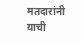मतदारांनी याची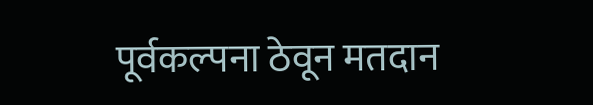पूर्वकल्पना ठेवून मतदान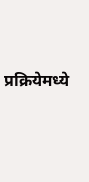प्रक्रियेमध्ये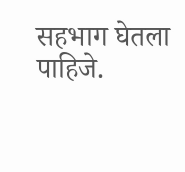सहभाग घेतला पाहिजे.